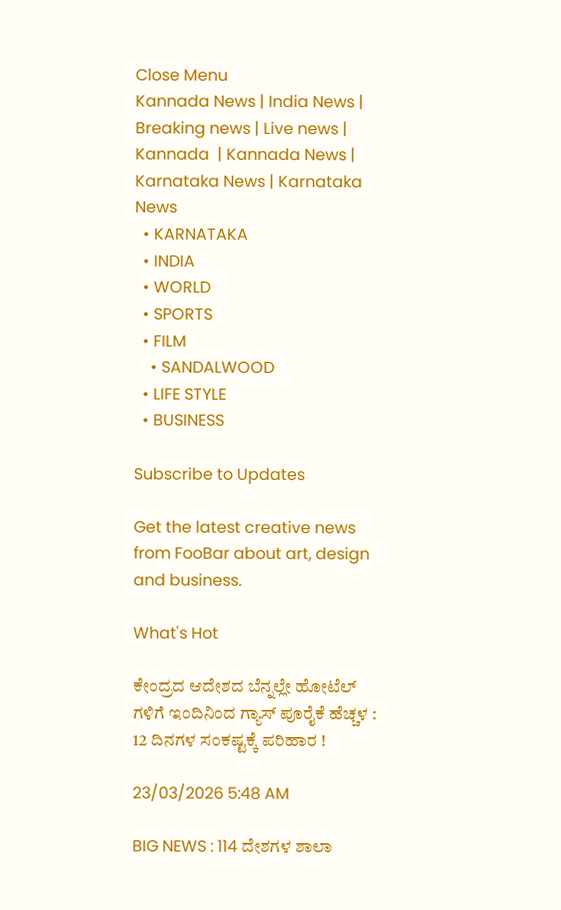Close Menu
Kannada News | India News | Breaking news | Live news | Kannada  | Kannada News | Karnataka News | Karnataka News
  • KARNATAKA
  • INDIA
  • WORLD
  • SPORTS
  • FILM
    • SANDALWOOD
  • LIFE STYLE
  • BUSINESS

Subscribe to Updates

Get the latest creative news from FooBar about art, design and business.

What's Hot

ಕೇಂದ್ರದ ಆದೇಶದ ಬೆನ್ನಲ್ಲೇ ಹೋಟೆಲ್ ಗಳಿಗೆ ಇಂದಿನಿಂದ ಗ್ಯಾಸ್ ಪೂರೈಕೆ ಹೆಚ್ಚಳ : 12 ದಿನಗಳ ಸಂಕಷ್ಟಕ್ಕೆ ಪರಿಹಾರ !

23/03/2026 5:48 AM

BIG NEWS : 114 ದೇಶಗಳ ಶಾಲಾ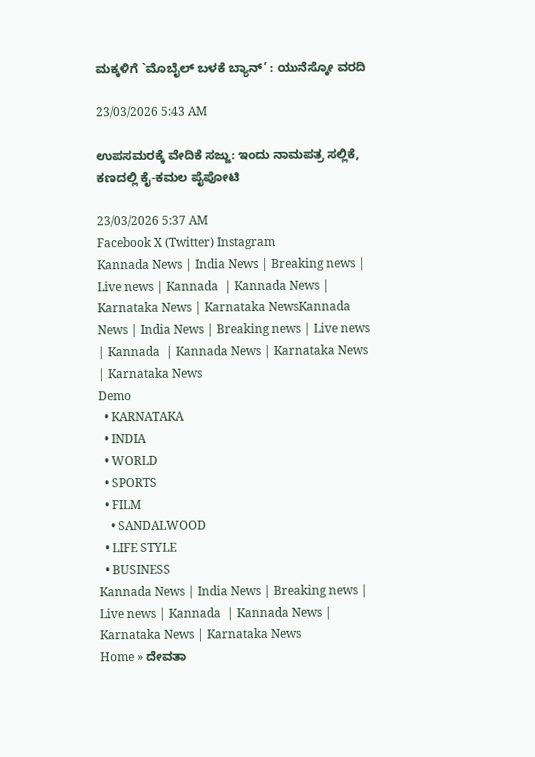ಮಕ್ಕಳಿಗೆ `ಮೊಬೈಲ್ ಬಳಕೆ ಬ್ಯಾನ್’ : ಯುನೆಸ್ಕೋ ವರದಿ

23/03/2026 5:43 AM

ಉಪಸಮರಕ್ಕೆ ವೇದಿಕೆ ಸಜ್ಜು: ಇಂದು ನಾಮಪತ್ರ ಸಲ್ಲಿಕೆ, ಕಣದಲ್ಲಿ ಕೈ-ಕಮಲ ಪೈಪೋಟಿ

23/03/2026 5:37 AM
Facebook X (Twitter) Instagram
Kannada News | India News | Breaking news | Live news | Kannada  | Kannada News | Karnataka News | Karnataka NewsKannada News | India News | Breaking news | Live news | Kannada  | Kannada News | Karnataka News | Karnataka News
Demo
  • KARNATAKA
  • INDIA
  • WORLD
  • SPORTS
  • FILM
    • SANDALWOOD
  • LIFE STYLE
  • BUSINESS
Kannada News | India News | Breaking news | Live news | Kannada  | Kannada News | Karnataka News | Karnataka News
Home » ದೇವತಾ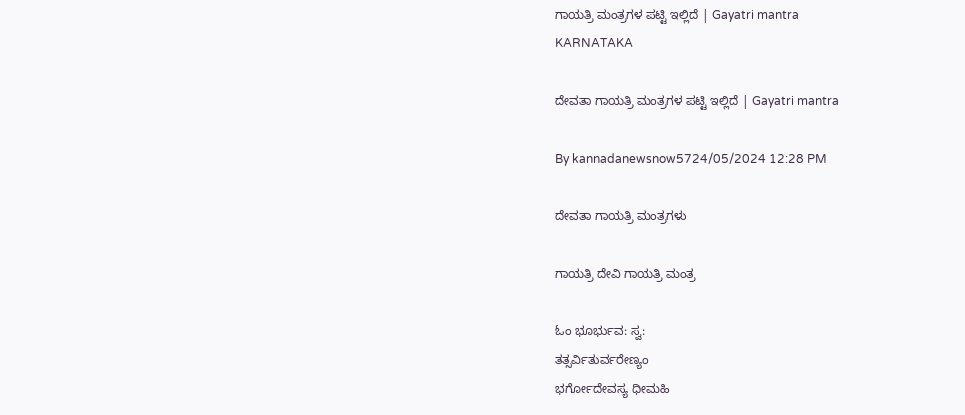ಗಾಯತ್ರಿ ಮಂತ್ರಗಳ ಪಟ್ಟಿ ಇಲ್ಲಿದೆ | Gayatri mantra
KARNATAKA

ದೇವತಾ ಗಾಯತ್ರಿ ಮಂತ್ರಗಳ ಪಟ್ಟಿ ಇಲ್ಲಿದೆ | Gayatri mantra

By kannadanewsnow5724/05/2024 12:28 PM

ದೇವತಾ ಗಾಯತ್ರಿ ಮಂತ್ರಗಳು

ಗಾಯತ್ರಿ ದೇವಿ ಗಾಯತ್ರಿ ಮಂತ್ರ

ಓಂ ಭೂರ್ಭುವ: ಸ್ವ:
ತತ್ಸರ್ವಿತುರ್ವರೇಣ್ಯಂ
ಭರ್ಗೋದೇವಸ್ಯ ಧೀಮಹಿ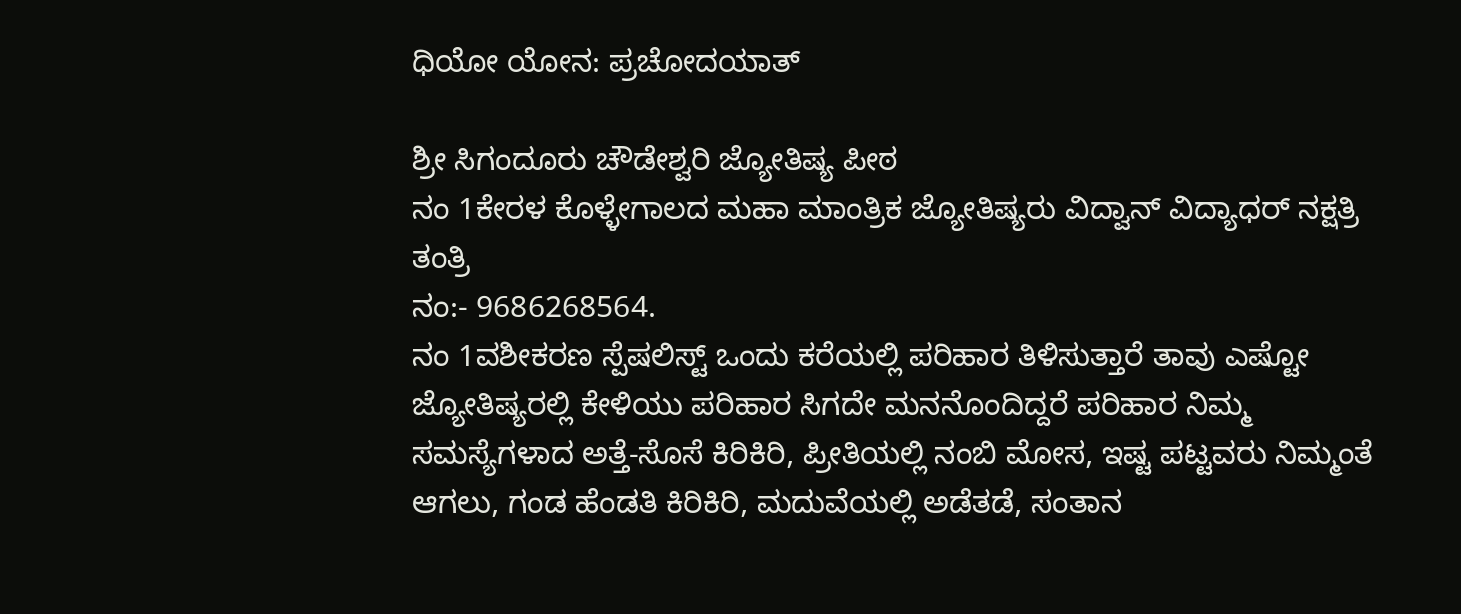ಧಿಯೋ ಯೋನ: ಪ್ರಚೋದಯಾತ್

ಶ್ರೀ ಸಿಗಂದೂರು ಚೌಡೇಶ್ವರಿ ಜ್ಯೋತಿಷ್ಯ ಪೀಠ
ನಂ 1ಕೇರಳ ಕೊಳ್ಳೇಗಾಲದ ಮಹಾ ಮಾಂತ್ರಿಕ ಜ್ಯೋತಿಷ್ಯರು ವಿದ್ವಾನ್ ವಿದ್ಯಾಧರ್ ನಕ್ಷತ್ರಿ ತಂತ್ರಿ
ನಂ:- 9686268564.
ನಂ 1ವಶೀಕರಣ ಸ್ಪೆಷಲಿಸ್ಟ್ ಒಂದು ಕರೆಯಲ್ಲಿ ಪರಿಹಾರ ತಿಳಿಸುತ್ತಾರೆ ತಾವು ಎಷ್ಟೋ ಜ್ಯೋತಿಷ್ಯರಲ್ಲಿ ಕೇಳಿಯು ಪರಿಹಾರ ಸಿಗದೇ ಮನನೊಂದಿದ್ದರೆ ಪರಿಹಾರ ನಿಮ್ಮ ಸಮಸ್ಯೆಗಳಾದ ಅತ್ತೆ-ಸೊಸೆ ಕಿರಿಕಿರಿ, ಪ್ರೀತಿಯಲ್ಲಿ ನಂಬಿ ಮೋಸ, ಇಷ್ಟ ಪಟ್ಟವರು ನಿಮ್ಮಂತೆ ಆಗಲು, ಗಂಡ ಹೆಂಡತಿ ಕಿರಿಕಿರಿ, ಮದುವೆಯಲ್ಲಿ ಅಡೆತಡೆ, ಸಂತಾನ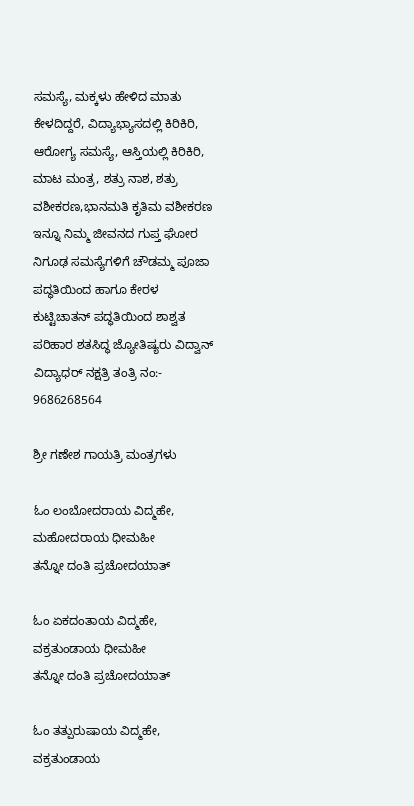ಸಮಸ್ಯೆ, ಮಕ್ಕಳು ಹೇಳಿದ ಮಾತು ಕೇಳದಿದ್ದರೆ, ವಿದ್ಯಾಭ್ಯಾಸದಲ್ಲಿ ಕಿರಿಕಿರಿ, ಆರೋಗ್ಯ ಸಮಸ್ಯೆ, ಆಸ್ತಿಯಲ್ಲಿ ಕಿರಿಕಿರಿ, ಮಾಟ ಮಂತ್ರ, ಶತ್ರು ನಾಶ, ಶತ್ರು ವಶೀಕರಣ,ಭಾನಮತಿ ಕೃತಿಮ ವಶೀಕರಣ ಇನ್ನೂ ನಿಮ್ಮ ಜೀವನದ ಗುಪ್ತ ಘೋರ ನಿಗೂಢ ಸಮಸ್ಯೆಗಳಿಗೆ ಚೌಡಮ್ಮ ಪೂಜಾ ಪದ್ಧತಿಯಿಂದ ಹಾಗೂ ಕೇರಳ ಕುಟ್ಟಿಚಾತನ್ ಪದ್ಧತಿಯಿಂದ ಶಾಶ್ವತ ಪರಿಹಾರ ಶತಸಿದ್ಧ ಜ್ಯೋತಿಷ್ಯರು ವಿದ್ವಾನ್ ವಿದ್ಯಾಧರ್ ನಕ್ಷತ್ರಿ ತಂತ್ರಿ ನಂ:- 9686268564

ಶ್ರೀ ಗಣೇಶ ಗಾಯತ್ರಿ ಮಂತ್ರಗಳು

ಓಂ ಲಂಬೋದರಾಯ ವಿದ್ಮಹೇ,
ಮಹೋದರಾಯ ಧೀಮಹೀ
ತನ್ನೋ ದಂತಿ ಪ್ರಚೋದಯಾತ್

ಓಂ ಏಕದಂತಾಯ ವಿದ್ಮಹೇ,
ವಕ್ರತುಂಡಾಯ ಧೀಮಹೀ
ತನ್ನೋ ದಂತಿ ಪ್ರಚೋದಯಾತ್

ಓಂ ತತ್ಪುರುಷಾಯ ವಿದ್ಮಹೇ,
ವಕ್ರತುಂಡಾಯ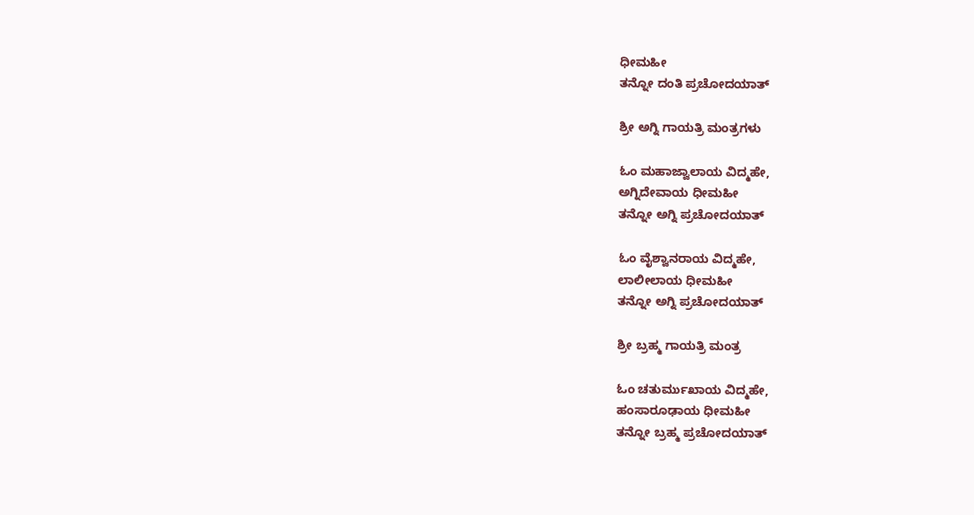ಧೀಮಹೀ
ತನ್ನೋ ದಂತಿ ಪ್ರಚೋದಯಾತ್

ಶ್ರೀ ಅಗ್ನಿ ಗಾಯತ್ರಿ ಮಂತ್ರಗಳು

ಓಂ ಮಹಾಜ್ವಾಲಾಯ ವಿದ್ಮಹೇ,
ಅಗ್ನಿದೇವಾಯ ಧೀಮಹೀ
ತನ್ನೋ ಅಗ್ನಿ ಪ್ರಚೋದಯಾತ್

ಓಂ ವೈಶ್ವಾನರಾಯ ವಿದ್ಮಹೇ,
ಲಾಲೀಲಾಯ ಧೀಮಹೀ
ತನ್ನೋ ಅಗ್ನಿ ಪ್ರಚೋದಯಾತ್

ಶ್ರೀ ಬ್ರಹ್ಮ ಗಾಯತ್ರಿ ಮಂತ್ರ

ಓಂ ಚತುರ್ಮುಖಾಯ ವಿದ್ಮಹೇ,
ಹಂಸಾರೂಢಾಯ ಧೀಮಹೀ
ತನ್ನೋ ಬ್ರಹ್ಮ ಪ್ರಚೋದಯಾತ್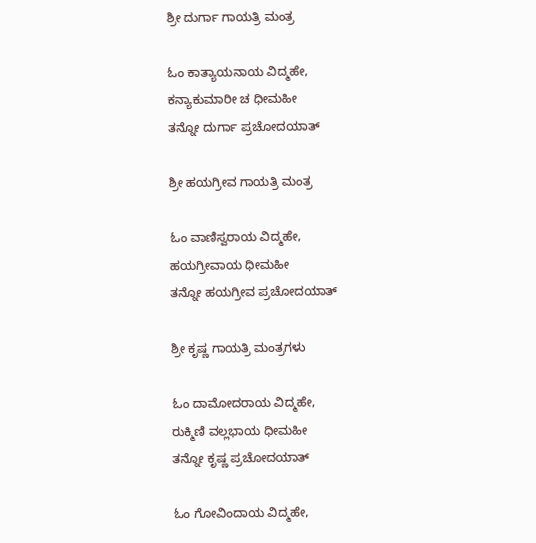ಶ್ರೀ ದುರ್ಗಾ ಗಾಯತ್ರಿ ಮಂತ್ರ

ಓಂ ಕಾತ್ಯಾಯನಾಯ ವಿದ್ಮಹೇ,
ಕನ್ಯಾಕುಮಾರೀ ಚ ಧೀಮಹೀ
ತನ್ನೋ ದುರ್ಗಾ ಪ್ರಚೋದಯಾತ್

ಶ್ರೀ ಹಯಗ್ರೀವ ಗಾಯತ್ರಿ ಮಂತ್ರ

ಓಂ ವಾಣಿಸ್ವರಾಯ ವಿದ್ಮಹೇ,
ಹಯಗ್ರೀವಾಯ ಧೀಮಹೀ
ತನ್ನೋ ಹಯಗ್ರೀವ ಪ್ರಚೋದಯಾತ್

ಶ್ರೀ ಕೃಷ್ಣ ಗಾಯತ್ರಿ ಮಂತ್ರಗಳು

ಓಂ ದಾಮೋದರಾಯ ವಿದ್ಮಹೇ,
ರುಕ್ಮಿಣಿ ವಲ್ಲಭಾಯ ಧೀಮಹೀ
ತನ್ನೋ ಕೃಷ್ಣ ಪ್ರಚೋದಯಾತ್

ಓಂ ಗೋವಿಂದಾಯ ವಿದ್ಮಹೇ,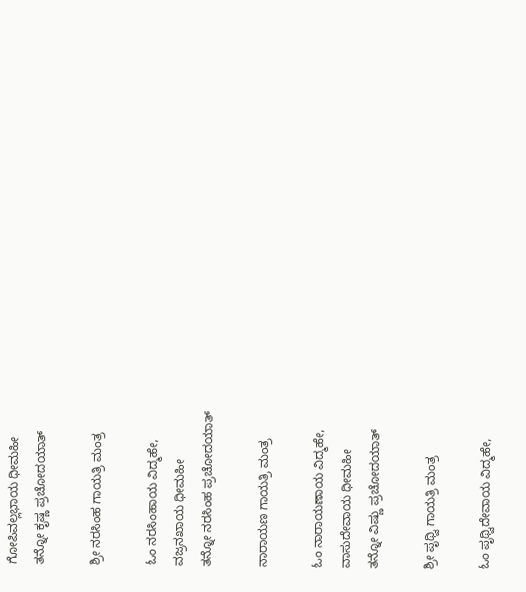ಗೋಪಿವಲ್ಲಭಾಯ ಧೀಮಹೀ
ತನ್ನೋ ಕೃಷ್ಣ ಪ್ರಚೋದಯಾತ್

ಶ್ರೀ ನರಸಿಂಹ ಗಾಯತ್ರಿ ಮಂತ್ರ

ಓಂ ನರಸಿಂಹಾಯ ವಿದ್ಮಹೇ,
ವಜ್ರನಖಾಯ ಧೀಮಹೀ
ತನ್ನೋ ನರಸಿಂಹ ಪ್ರಚೋದಯಾತ್

ನಾರಾಯಣ ಗಾಯತ್ರಿ ಮಂತ್ರ

ಓಂ ನಾರಾಯಣಾಯ ವಿದ್ಮಹೇ,
ವಾಸುದೇವಾಯ ಧೀಮಹೀ
ತನ್ನೋ ವಿಷ್ಣು ಪ್ರಚೋದಯಾತ್

ಶ್ರೀ ಪೃಥ್ವಿ ಗಾಯತ್ರಿ ಮಂತ್ರ

ಓಂ ಪೃಥ್ವಿದೇವಾಯ ವಿದ್ಮಹೇ,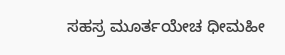ಸಹಸ್ರ ಮೂರ್ತಯೇಚ ಧೀಮಹೀ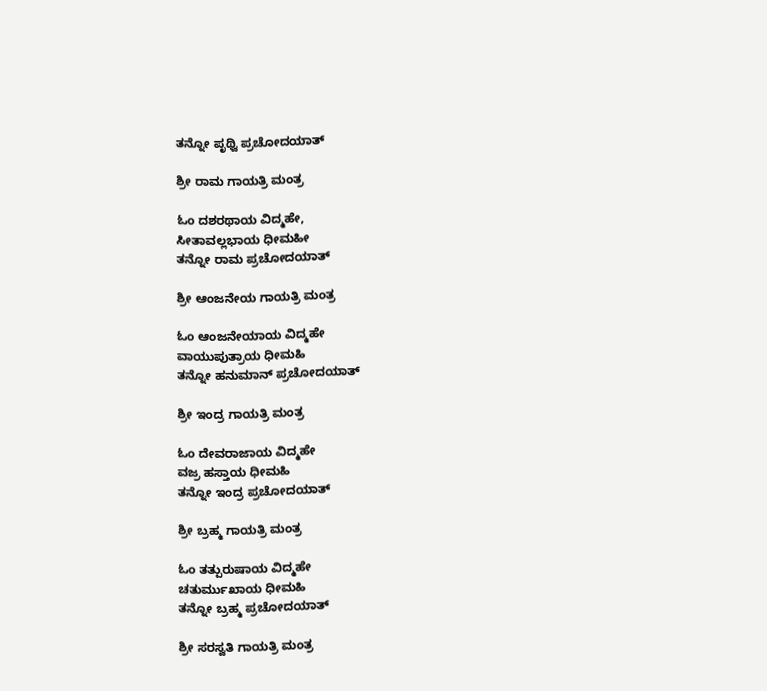ತನ್ನೋ ಪೃಥ್ವಿ ಪ್ರಚೋದಯಾತ್

ಶ್ರೀ ರಾಮ ಗಾಯತ್ರಿ ಮಂತ್ರ

ಓಂ ದಶರಥಾಯ ವಿದ್ಮಹೇ,
ಸೀತಾವಲ್ಲಭಾಯ ಧೀಮಹೀ
ತನ್ನೋ ರಾಮ ಪ್ರಚೋದಯಾತ್

ಶ್ರೀ ಆಂಜನೇಯ ಗಾಯತ್ರಿ ಮಂತ್ರ

ಓಂ ಆಂಜನೇಯಾಯ ವಿದ್ಮಹೇ
ವಾಯುಪುತ್ರಾಯ ಧೀಮಹಿ
ತನ್ನೋ ಹನುಮಾನ್ ಪ್ರಚೋದಯಾತ್

ಶ್ರೀ ಇಂದ್ರ ಗಾಯತ್ರಿ ಮಂತ್ರ

ಓಂ ದೇವರಾಜಾಯ ವಿದ್ಮಹೇ
ವಜ್ರ ಹಸ್ತಾಯ ಧೀಮಹಿ
ತನ್ನೋ ಇಂದ್ರ ಪ್ರಚೋದಯಾತ್

ಶ್ರೀ ಬ್ರಹ್ಮ ಗಾಯತ್ರಿ ಮಂತ್ರ

ಓಂ ತತ್ಪುರುಷಾಯ ವಿದ್ಮಹೇ
ಚತುರ್ಮುಖಾಯ ಧೀಮಹಿ
ತನ್ನೋ ಬ್ರಹ್ಮ ಪ್ರಚೋದಯಾತ್

ಶ್ರೀ ಸರಸ್ವತಿ ಗಾಯತ್ರಿ ಮಂತ್ರ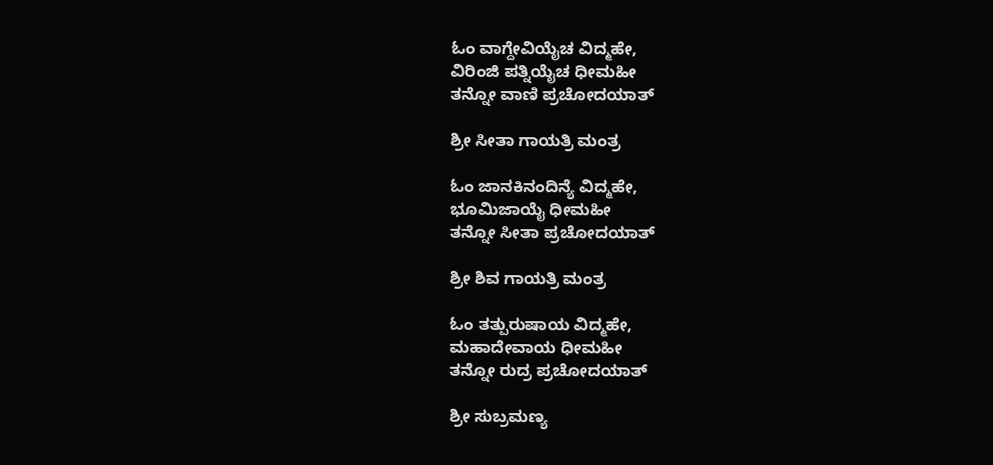ಓಂ ವಾಗ್ದೇವಿಯೈಚ ವಿದ್ಮಹೇ,
ವಿರಿಂಜಿ ಪತ್ನಿಯೈಚ ಧೀಮಹೀ
ತನ್ನೋ ವಾಣಿ ಪ್ರಚೋದಯಾತ್

ಶ್ರೀ ಸೀತಾ ಗಾಯತ್ರಿ ಮಂತ್ರ

ಓಂ ಜಾನಕಿನಂದಿನ್ಯೆ ವಿದ್ಮಹೇ,
ಭೂಮಿಜಾಯೈ ಧೀಮಹೀ
ತನ್ನೋ ಸೀತಾ ಪ್ರಚೋದಯಾತ್

ಶ್ರೀ ಶಿವ ಗಾಯತ್ರಿ ಮಂತ್ರ

ಓಂ ತತ್ಪುರುಷಾಯ ವಿದ್ಮಹೇ,
ಮಹಾದೇವಾಯ ಧೀಮಹೀ
ತನ್ನೋ ರುದ್ರ ಪ್ರಚೋದಯಾತ್

ಶ್ರೀ ಸುಬ್ರಮಣ್ಯ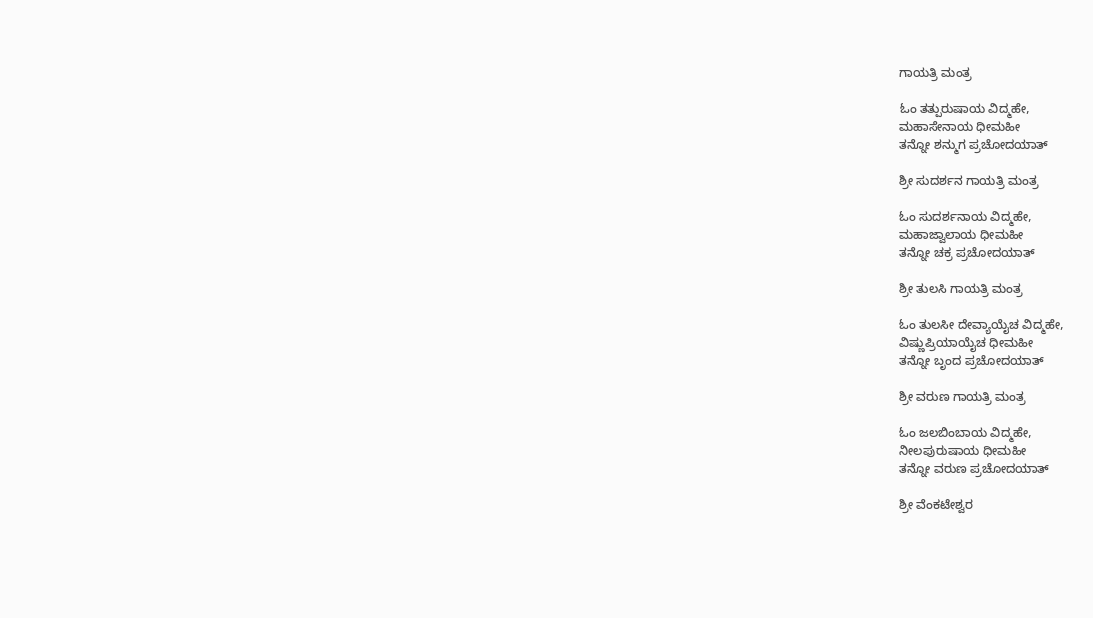ಗಾಯತ್ರಿ ಮಂತ್ರ

ಓಂ ತತ್ಪುರುಷಾಯ ವಿದ್ಮಹೇ,
ಮಹಾಸೇನಾಯ ಧೀಮಹೀ
ತನ್ನೋ ಶನ್ಮುಗ ಪ್ರಚೋದಯಾತ್

ಶ್ರೀ ಸುದರ್ಶನ ಗಾಯತ್ರಿ ಮಂತ್ರ

ಓಂ ಸುದರ್ಶನಾಯ ವಿದ್ಮಹೇ,
ಮಹಾಜ್ವಾಲಾಯ ಧೀಮಹೀ
ತನ್ನೋ ಚಕ್ರ ಪ್ರಚೋದಯಾತ್

ಶ್ರೀ ತುಲಸಿ ಗಾಯತ್ರಿ ಮಂತ್ರ

ಓಂ ತುಲಸೀ ದೇವ್ಯಾಯೈಚ ವಿದ್ಮಹೇ,
ವಿಷ್ಣುಪ್ರಿಯಾಯೈಚ ಧೀಮಹೀ
ತನ್ನೋ ಬೃಂದ ಪ್ರಚೋದಯಾತ್

ಶ್ರೀ ವರುಣ ಗಾಯತ್ರಿ ಮಂತ್ರ

ಓಂ ಜಲಬಿಂಬಾಯ ವಿದ್ಮಹೇ,
ನೀಲಪುರುಷಾಯ ಧೀಮಹೀ
ತನ್ನೋ ವರುಣ ಪ್ರಚೋದಯಾತ್

ಶ್ರೀ ವೆಂಕಟೇಶ್ವರ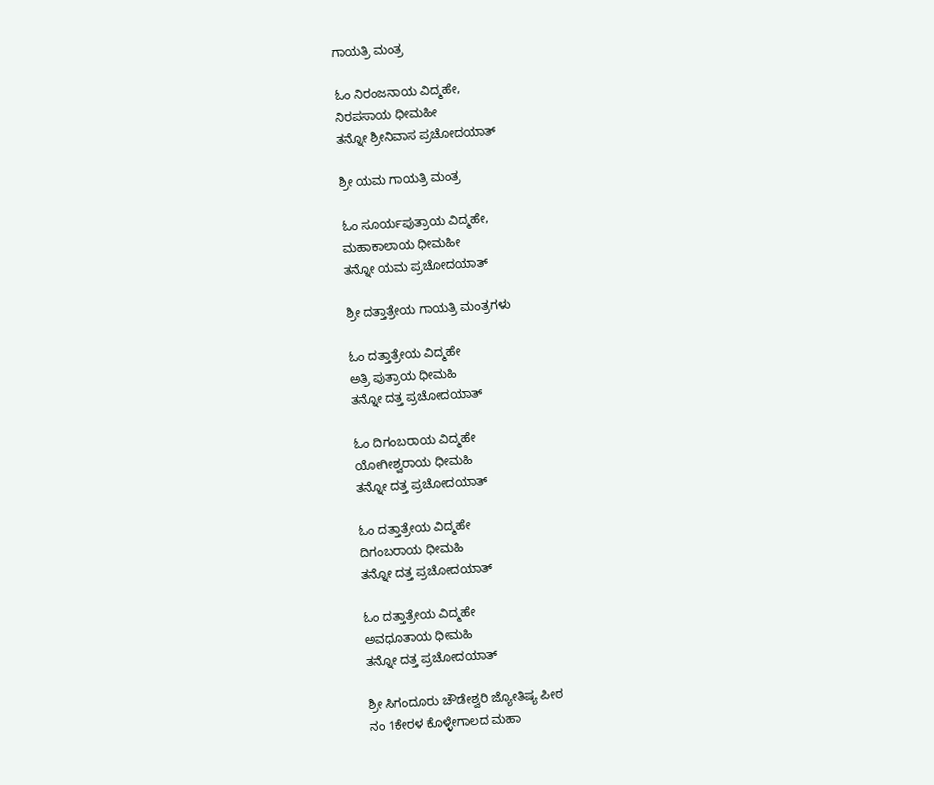ಗಾಯತ್ರಿ ಮಂತ್ರ

ಓಂ ನಿರಂಜನಾಯ ವಿದ್ಮಹೇ,
ನಿರಪಸಾಯ ಧೀಮಹೀ
ತನ್ನೋ ಶ್ರೀನಿವಾಸ ಪ್ರಚೋದಯಾತ್

ಶ್ರೀ ಯಮ ಗಾಯತ್ರಿ ಮಂತ್ರ

ಓಂ ಸೂರ್ಯಪುತ್ರಾಯ ವಿದ್ಮಹೇ,
ಮಹಾಕಾಲಾಯ ಧೀಮಹೀ
ತನ್ನೋ ಯಮ ಪ್ರಚೋದಯಾತ್

ಶ್ರೀ ದತ್ತಾತ್ರೇಯ ಗಾಯತ್ರಿ ಮಂತ್ರಗಳು

ಓಂ ದತ್ತಾತ್ರೇಯ ವಿದ್ಮಹೇ
ಅತ್ರಿ ಪುತ್ರಾಯ ಧೀಮಹಿ
ತನ್ನೋ ದತ್ತ ಪ್ರಚೋದಯಾತ್

ಓಂ ದಿಗಂಬರಾಯ ವಿದ್ಮಹೇ
ಯೋಗೀಶ್ವರಾಯ ಧೀಮಹಿ
ತನ್ನೋ ದತ್ತ ಪ್ರಚೋದಯಾತ್

ಓಂ ದತ್ತಾತ್ರೇಯ ವಿದ್ಮಹೇ
ದಿಗಂಬರಾಯ ಧೀಮಹಿ
ತನ್ನೋ ದತ್ತ ಪ್ರಚೋದಯಾತ್

ಓಂ ದತ್ತಾತ್ರೇಯ ವಿದ್ಮಹೇ
ಅವಧೂತಾಯ ಧೀಮಹಿ
ತನ್ನೋ ದತ್ತ ಪ್ರಚೋದಯಾತ್

ಶ್ರೀ ಸಿಗಂದೂರು ಚೌಡೇಶ್ವರಿ ಜ್ಯೋತಿಷ್ಯ ಪೀಠ
ನಂ 1ಕೇರಳ ಕೊಳ್ಳೇಗಾಲದ ಮಹಾ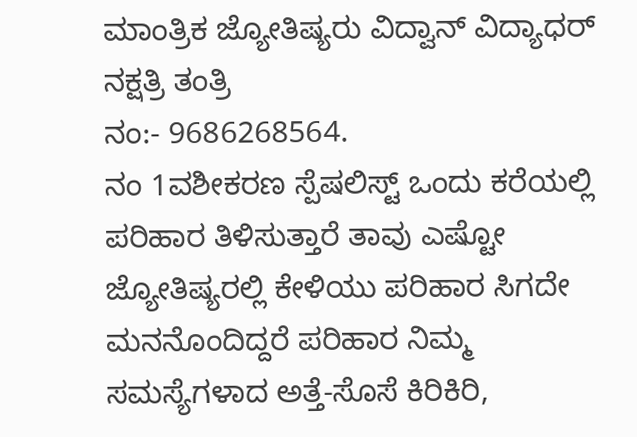ಮಾಂತ್ರಿಕ ಜ್ಯೋತಿಷ್ಯರು ವಿದ್ವಾನ್ ವಿದ್ಯಾಧರ್ ನಕ್ಷತ್ರಿ ತಂತ್ರಿ
ನಂ:- 9686268564.
ನಂ 1ವಶೀಕರಣ ಸ್ಪೆಷಲಿಸ್ಟ್ ಒಂದು ಕರೆಯಲ್ಲಿ ಪರಿಹಾರ ತಿಳಿಸುತ್ತಾರೆ ತಾವು ಎಷ್ಟೋ ಜ್ಯೋತಿಷ್ಯರಲ್ಲಿ ಕೇಳಿಯು ಪರಿಹಾರ ಸಿಗದೇ ಮನನೊಂದಿದ್ದರೆ ಪರಿಹಾರ ನಿಮ್ಮ ಸಮಸ್ಯೆಗಳಾದ ಅತ್ತೆ-ಸೊಸೆ ಕಿರಿಕಿರಿ,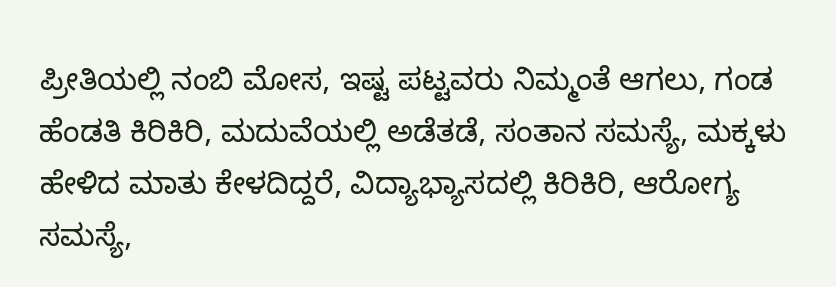ಪ್ರೀತಿಯಲ್ಲಿ ನಂಬಿ ಮೋಸ, ಇಷ್ಟ ಪಟ್ಟವರು ನಿಮ್ಮಂತೆ ಆಗಲು, ಗಂಡ ಹೆಂಡತಿ ಕಿರಿಕಿರಿ, ಮದುವೆಯಲ್ಲಿ ಅಡೆತಡೆ, ಸಂತಾನ ಸಮಸ್ಯೆ, ಮಕ್ಕಳು ಹೇಳಿದ ಮಾತು ಕೇಳದಿದ್ದರೆ, ವಿದ್ಯಾಭ್ಯಾಸದಲ್ಲಿ ಕಿರಿಕಿರಿ, ಆರೋಗ್ಯ ಸಮಸ್ಯೆ,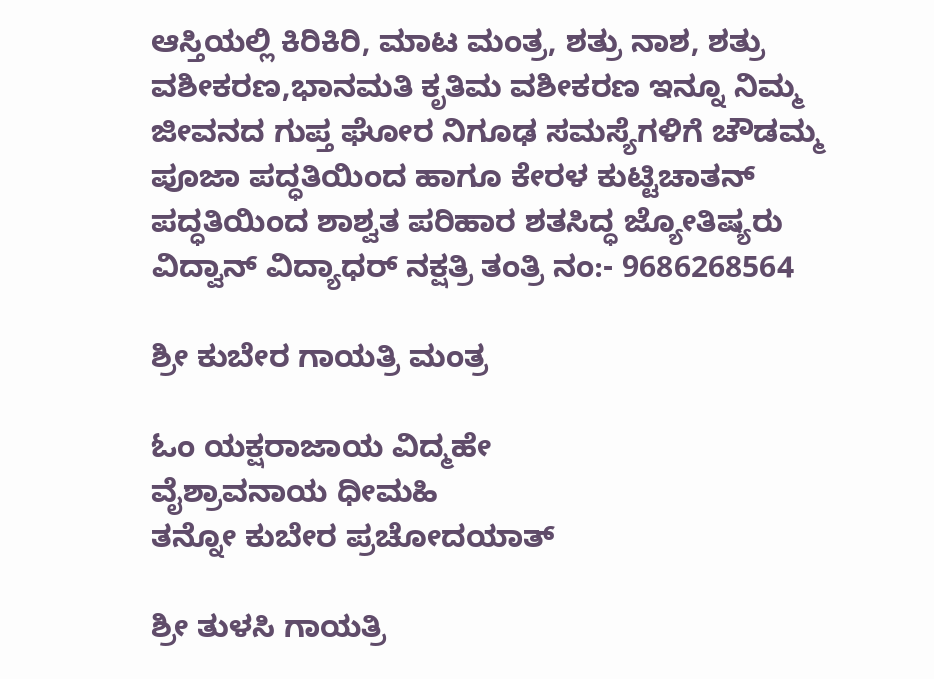ಆಸ್ತಿಯಲ್ಲಿ ಕಿರಿಕಿರಿ, ಮಾಟ ಮಂತ್ರ, ಶತ್ರು ನಾಶ, ಶತ್ರು ವಶೀಕರಣ,ಭಾನಮತಿ ಕೃತಿಮ ವಶೀಕರಣ ಇನ್ನೂ ನಿಮ್ಮ ಜೀವನದ ಗುಪ್ತ ಘೋರ ನಿಗೂಢ ಸಮಸ್ಯೆಗಳಿಗೆ ಚೌಡಮ್ಮ ಪೂಜಾ ಪದ್ಧತಿಯಿಂದ ಹಾಗೂ ಕೇರಳ ಕುಟ್ಟಿಚಾತನ್ ಪದ್ಧತಿಯಿಂದ ಶಾಶ್ವತ ಪರಿಹಾರ ಶತಸಿದ್ಧ ಜ್ಯೋತಿಷ್ಯರು ವಿದ್ವಾನ್ ವಿದ್ಯಾಧರ್ ನಕ್ಷತ್ರಿ ತಂತ್ರಿ ನಂ:- 9686268564

ಶ್ರೀ ಕುಬೇರ ಗಾಯತ್ರಿ ಮಂತ್ರ

ಓಂ ಯಕ್ಷರಾಜಾಯ ವಿದ್ಮಹೇ
ವೈಶ್ರಾವನಾಯ ಧೀಮಹಿ
ತನ್ನೋ ಕುಬೇರ ಪ್ರಚೋದಯಾತ್

ಶ್ರೀ ತುಳಸಿ ಗಾಯತ್ರಿ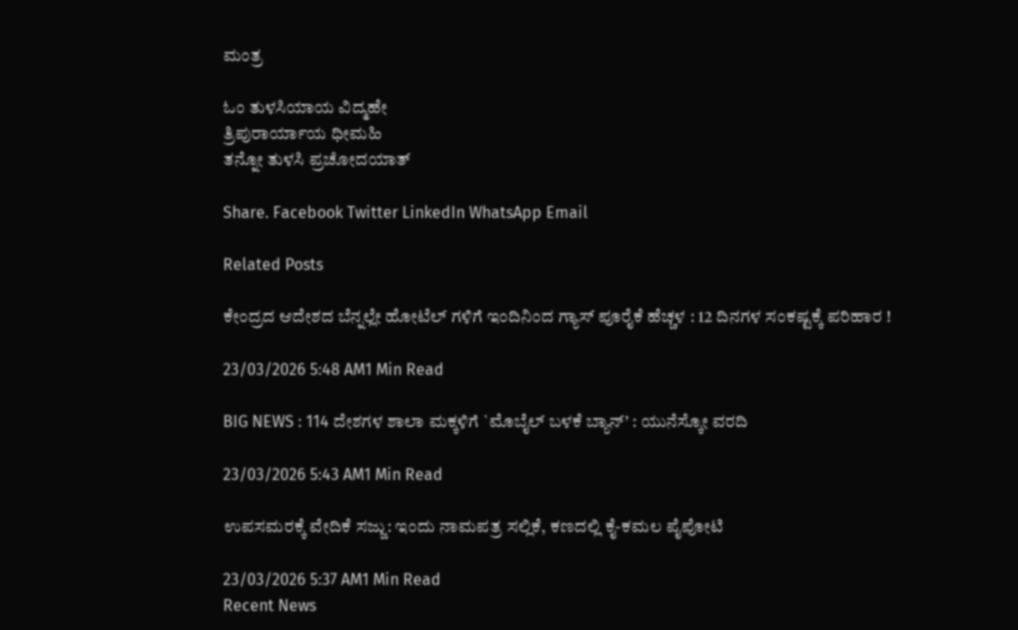ಮಂತ್ರ

ಓಂ ತುಳಸಿಯಾಯ ವಿದ್ಮಹೇ
ತ್ರಿಪುರಾರ್ಯಾಯ ಧೀಮಹಿ
ತನ್ನೋ ತುಳಸಿ ಪ್ರಚೋದಯಾತ್

Share. Facebook Twitter LinkedIn WhatsApp Email

Related Posts

ಕೇಂದ್ರದ ಆದೇಶದ ಬೆನ್ನಲ್ಲೇ ಹೋಟೆಲ್ ಗಳಿಗೆ ಇಂದಿನಿಂದ ಗ್ಯಾಸ್ ಪೂರೈಕೆ ಹೆಚ್ಚಳ : 12 ದಿನಗಳ ಸಂಕಷ್ಟಕ್ಕೆ ಪರಿಹಾರ !

23/03/2026 5:48 AM1 Min Read

BIG NEWS : 114 ದೇಶಗಳ ಶಾಲಾ ಮಕ್ಕಳಿಗೆ `ಮೊಬೈಲ್ ಬಳಕೆ ಬ್ಯಾನ್’ : ಯುನೆಸ್ಕೋ ವರದಿ

23/03/2026 5:43 AM1 Min Read

ಉಪಸಮರಕ್ಕೆ ವೇದಿಕೆ ಸಜ್ಜು: ಇಂದು ನಾಮಪತ್ರ ಸಲ್ಲಿಕೆ, ಕಣದಲ್ಲಿ ಕೈ-ಕಮಲ ಪೈಪೋಟಿ

23/03/2026 5:37 AM1 Min Read
Recent News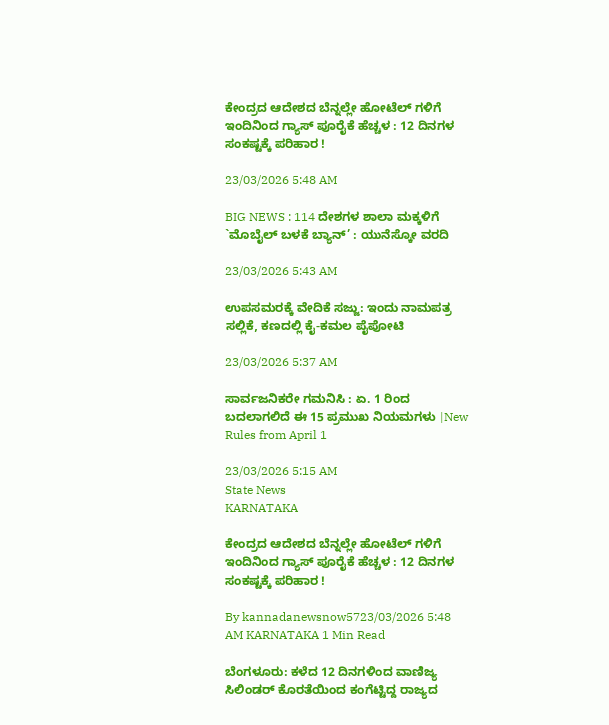ಕೇಂದ್ರದ ಆದೇಶದ ಬೆನ್ನಲ್ಲೇ ಹೋಟೆಲ್ ಗಳಿಗೆ ಇಂದಿನಿಂದ ಗ್ಯಾಸ್ ಪೂರೈಕೆ ಹೆಚ್ಚಳ : 12 ದಿನಗಳ ಸಂಕಷ್ಟಕ್ಕೆ ಪರಿಹಾರ !

23/03/2026 5:48 AM

BIG NEWS : 114 ದೇಶಗಳ ಶಾಲಾ ಮಕ್ಕಳಿಗೆ `ಮೊಬೈಲ್ ಬಳಕೆ ಬ್ಯಾನ್’ : ಯುನೆಸ್ಕೋ ವರದಿ

23/03/2026 5:43 AM

ಉಪಸಮರಕ್ಕೆ ವೇದಿಕೆ ಸಜ್ಜು: ಇಂದು ನಾಮಪತ್ರ ಸಲ್ಲಿಕೆ, ಕಣದಲ್ಲಿ ಕೈ-ಕಮಲ ಪೈಪೋಟಿ

23/03/2026 5:37 AM

ಸಾರ್ವಜನಿಕರೇ ಗಮನಿಸಿ : ಏ. 1 ರಿಂದ ಬದಲಾಗಲಿದೆ ಈ 15 ಪ್ರಮುಖ ನಿಯಮಗಳು |New Rules from April 1

23/03/2026 5:15 AM
State News
KARNATAKA

ಕೇಂದ್ರದ ಆದೇಶದ ಬೆನ್ನಲ್ಲೇ ಹೋಟೆಲ್ ಗಳಿಗೆ ಇಂದಿನಿಂದ ಗ್ಯಾಸ್ ಪೂರೈಕೆ ಹೆಚ್ಚಳ : 12 ದಿನಗಳ ಸಂಕಷ್ಟಕ್ಕೆ ಪರಿಹಾರ !

By kannadanewsnow5723/03/2026 5:48 AM KARNATAKA 1 Min Read

ಬೆಂಗಳೂರು: ಕಳೆದ 12 ದಿನಗಳಿಂದ ವಾಣಿಜ್ಯ ಸಿಲಿಂಡರ್ ಕೊರತೆಯಿಂದ ಕಂಗೆಟ್ಟಿದ್ದ ರಾಜ್ಯದ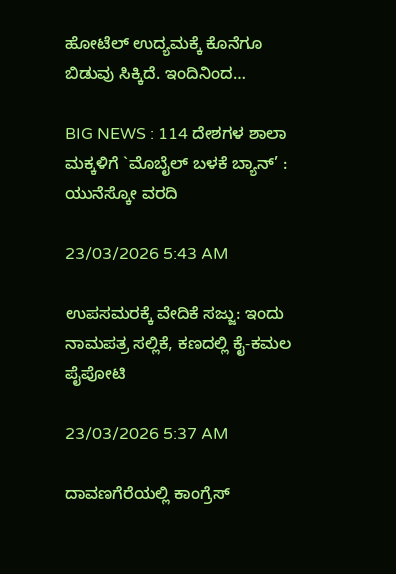ಹೋಟೆಲ್ ಉದ್ಯಮಕ್ಕೆ ಕೊನೆಗೂ ಬಿಡುವು ಸಿಕ್ಕಿದೆ. ಇಂದಿನಿಂದ…

BIG NEWS : 114 ದೇಶಗಳ ಶಾಲಾ ಮಕ್ಕಳಿಗೆ `ಮೊಬೈಲ್ ಬಳಕೆ ಬ್ಯಾನ್’ : ಯುನೆಸ್ಕೋ ವರದಿ

23/03/2026 5:43 AM

ಉಪಸಮರಕ್ಕೆ ವೇದಿಕೆ ಸಜ್ಜು: ಇಂದು ನಾಮಪತ್ರ ಸಲ್ಲಿಕೆ, ಕಣದಲ್ಲಿ ಕೈ-ಕಮಲ ಪೈಪೋಟಿ

23/03/2026 5:37 AM

ದಾವಣಗೆರೆಯಲ್ಲಿ ಕಾಂಗ್ರೆಸ್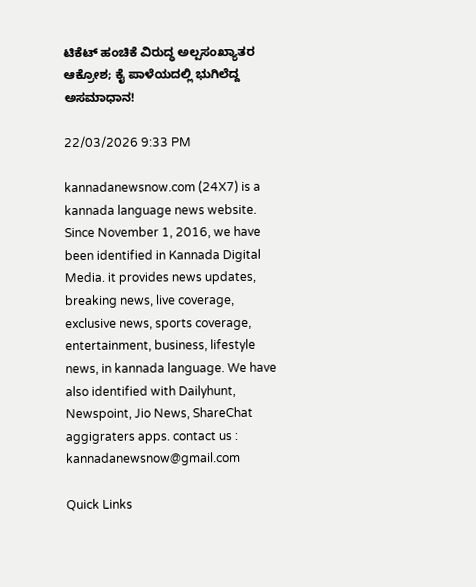ಟಿಕೆಟ್ ಹಂಚಿಕೆ ವಿರುದ್ಧ ಅಲ್ಪಸಂಖ್ಯಾತರ ಆಕ್ರೋಶ; ಕೈ ಪಾಳೆಯದಲ್ಲಿ ಭುಗಿಲೆದ್ದ ಅಸಮಾಧಾನ!

22/03/2026 9:33 PM

kannadanewsnow.com (24X7) is a kannada language news website. Since November 1, 2016, we have been identified in Kannada Digital Media. it provides news updates, breaking news, live coverage, exclusive news, sports coverage, entertainment, business, lifestyle news, in kannada language. We have also identified with Dailyhunt, Newspoint, Jio News, ShareChat aggigraters apps. contact us : kannadanewsnow@gmail.com

Quick Links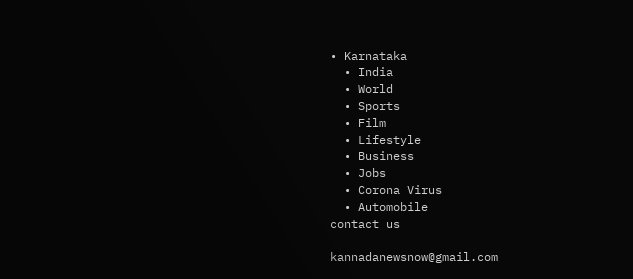• Karnataka
  • India
  • World
  • Sports
  • Film
  • Lifestyle
  • Business
  • Jobs
  • Corona Virus
  • Automobile
contact us

kannadanewsnow@gmail.com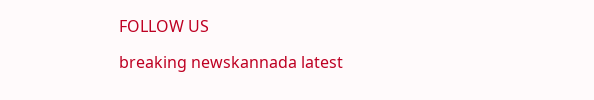FOLLOW US

breaking newskannada latest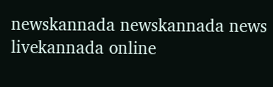newskannada newskannada news livekannada online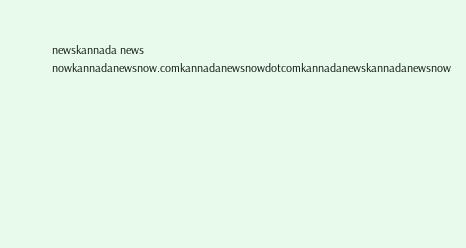newskannada news nowkannadanewsnow.comkannadanewsnowdotcomkannadanewskannadanewsnow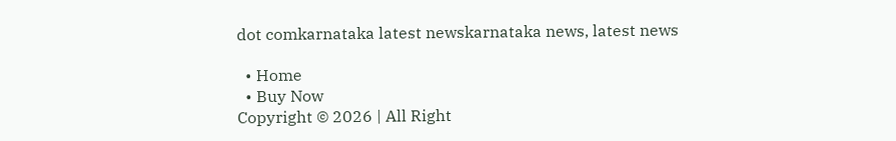dot comkarnataka latest newskarnataka news, latest news

  • Home
  • Buy Now
Copyright © 2026 | All Right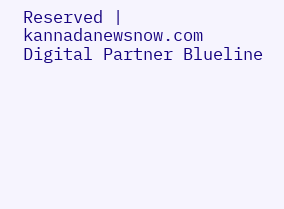Reserved | kannadanewsnow.com
Digital Partner Blueline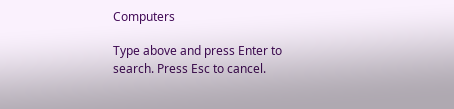Computers

Type above and press Enter to search. Press Esc to cancel.